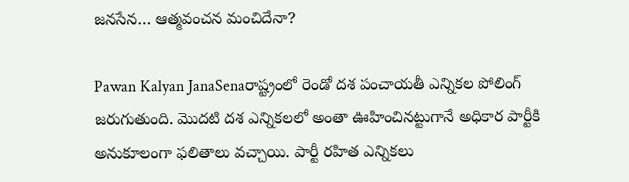జనసేన… ఆత్మవంచన మంచిదేనా?

Pawan Kalyan JanaSenaరాష్ట్రంలో రెండో దశ పంచాయతీ ఎన్నికల పోలింగ్ జరుగుతుంది. మొదటి దశ ఎన్నికలలో అంతా ఊహించినట్టుగానే అధికార పార్టీకి అనుకూలంగా ఫలితాలు వచ్చాయి. పార్టీ రహిత ఎన్నికలు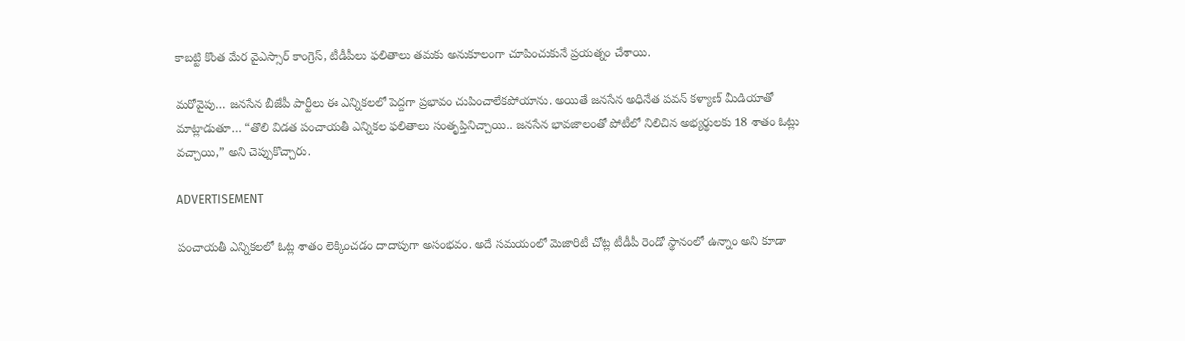కాబట్టి కొంత మేర వైఎస్సార్ కాంగ్రెస్, టీడీపీలు ఫలితాలు తమకు అనుకూలంగా చూపించుకునే ప్రయత్నం చేశాయి.

మరోవైపు… జనసేన బీజేపీ పార్టీలు ఈ ఎన్నికలలో పెద్దగా ప్రభావం చుపించాలేకపోయాను. అయితే జనసేన అధినేత పవన్ కళ్యాణ్ మీడియాతో మాట్లాడుతూ… “తొలి విడత పంచాయతీ ఎన్నికల ఫలితాలు సంతృప్తినిచ్చాయి.. జనసేన భావజాలంతో పోటీలో నిలిచిన అభ్యర్థులకు 18 శాతం ఓట్లు వచ్చాయి,” అని చెప్పుకొచ్చారు.

ADVERTISEMENT

పంచాయతీ ఎన్నికలలో ఓట్ల శాతం లెక్కించడం దాదాపుగా అసంభవం. అదే సమయంలో మెజారిటీ చోట్ల టీడీపీ రెండో స్థానంలో ఉన్నాం అని కూడా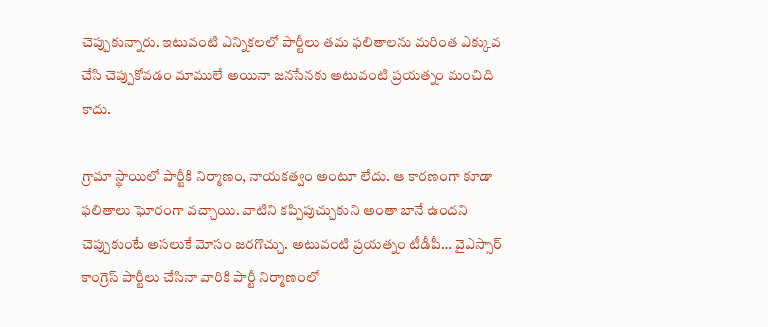చెప్పుకున్నారు. ఇటువంటి ఎన్నికలలో పార్టీలు తమ ఫలితాలను మరింత ఎక్కువ చేసి చెప్పుకోవడం మాములే అయినా జనసేనకు అటువంటి ప్రయత్నం మంచిది కాదు.

గ్రామా స్థాయిలో పార్టీకి నిర్మాణం, నాయకత్వం అంటూ లేదు. ఆ కారణంగా కూడా ఫలితాలు ఘోరంగా వచ్చాయి. వాటిని కప్పిపుచ్చుకుని అంతా బానే ఉందని చెప్పుకుంటే అసలుకే మోసం జరగొచ్చు. అటువంటి ప్రయత్నం టీడీపీ… వైఎస్సార్ కాంగ్రెస్ పార్టీలు చేసినా వారికి పార్టీ నిర్మాణంలో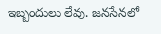ఇబ్బందులు లేవు. జనసేనలో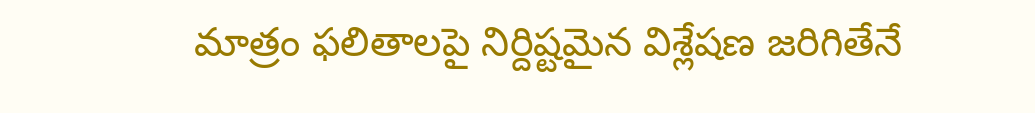మాత్రం ఫలితాలపై నిర్దిష్టమైన విశ్లేషణ జరిగితేనే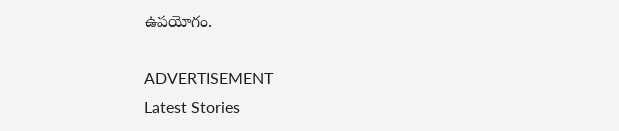ఉపయోగం.

ADVERTISEMENT
Latest Stories